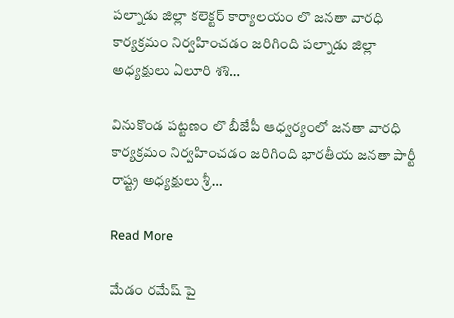పల్నాడు జిల్లా కలెక్టర్ కార్యాలయం లొ జనతా వారధి కార్యక్రమం నిర్వహించడం జరిగింది పల్నాడు జిల్లా అధ్యక్షులు ఏలూరి శశి…

వినుకొండ పట్టణం లొ బీజేపీ ఆధ్వర్యంలో జనతా వారధి కార్యక్రమం నిర్వహించడం జరిగింది భారతీయ జనతా పార్టీ రాష్ట్ర అధ్యక్షులు శ్రీ…

Read More

మేడం రమేష్ పై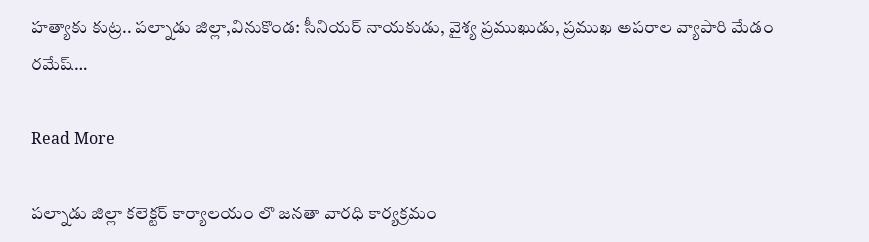హత్యాకు కుట్ర.. పల్నాడు జిల్లా,వినుకొండ: సీనియర్ నాయకుడు, వైశ్య ప్రముఖుడు, ప్రముఖ అపరాల వ్యాపారి మేడం రమేష్…

Read More

పల్నాడు జిల్లా కలెక్టర్ కార్యాలయం లొ జనతా వారధి కార్యక్రమం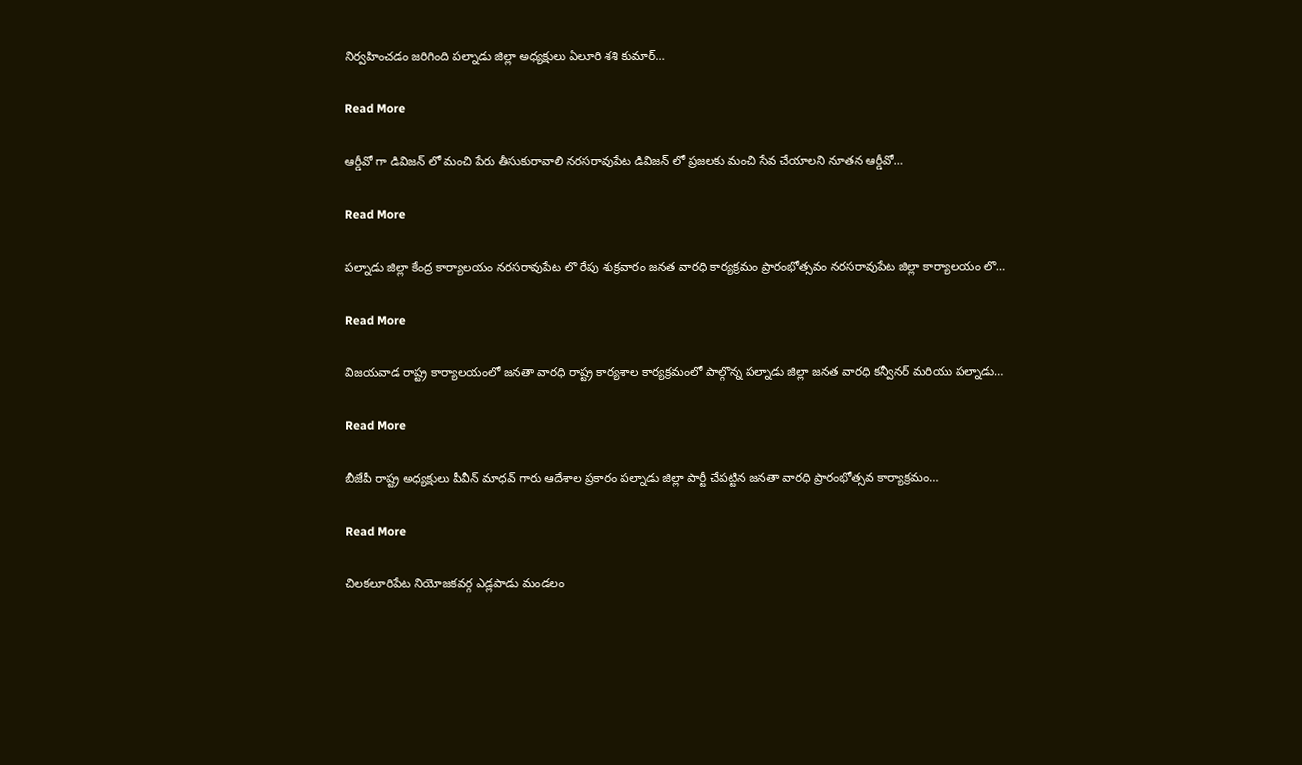నిర్వహించడం జరిగింది పల్నాడు జిల్లా అధ్యక్షులు ఏలూరి శశి కుమార్…

Read More

ఆర్డీవో గా డివిజన్ లో మంచి పేరు తీసుకురావాలి నరసరావుపేట డివిజన్ లో ప్రజలకు మంచి సేవ చేయాలని నూతన ఆర్డీవో…

Read More

పల్నాడు జిల్లా కేంద్ర కార్యాలయం నరసరావుపేట లొ రేపు శుక్రవారం జనత వారధి కార్యక్రమం ప్రారంభోత్సవం నరసరావుపేట జిల్లా కార్యాలయం లొ…

Read More

విజయవాడ రాష్ట్ర కార్యాలయంలో జనతా వారధి రాష్ట్ర కార్యశాల కార్యక్రమంలో పాల్గొన్న పల్నాడు జిల్లా జనత వారధి కన్వీనర్ మరియు పల్నాడు…

Read More

బీజేపీ రాష్ట్ర అధ్యక్షులు పీవీన్ మాధవ్ గారు ఆదేశాల ప్రకారం పల్నాడు జిల్లా పార్టీ చేపట్టిన జనతా వారధి ప్రారంభోత్సవ కార్యాక్రమం…

Read More

చిలకలూరిపేట నియోజకవర్గ ఎడ్లపాడు మండలం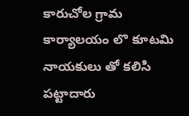కారుచోల గ్రామ కార్యాలయం లొ కూటమి నాయకులు తో కలిసి పట్టాదారు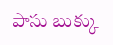పాసు బుక్కు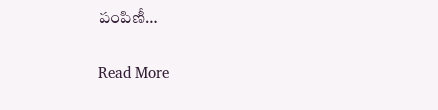పంపిణీ…

Read More